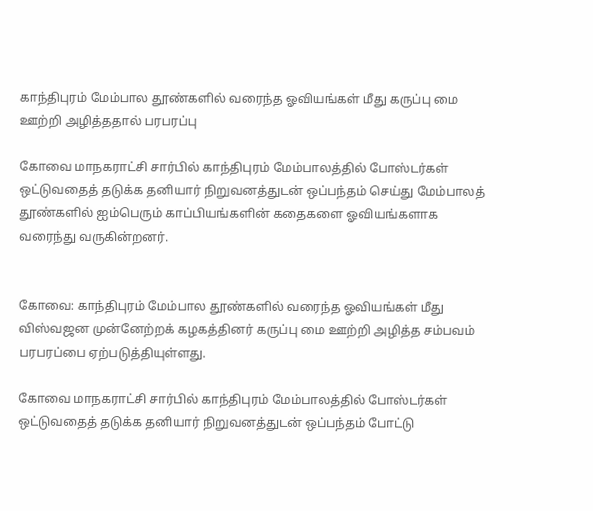காந்திபுரம் மேம்பால தூண்களில் வரைந்த ஓவியங்கள் மீது கருப்பு மை ஊற்றி அழித்ததால் பரபரப்பு

கோவை மாநகராட்சி சார்பில் காந்திபுரம் மேம்பாலத்தில் போஸ்டர்கள் ஒட்டுவதைத் தடுக்க தனியார் நிறுவனத்துடன் ஒப்பந்தம் செய்து மேம்பாலத் தூண்களில் ஐம்பெரும் காப்பியங்களின் கதைகளை ஓவியங்களாக வரைந்து வருகின்றனர்.


கோவை: காந்திபுரம் மேம்பால தூண்களில் வரைந்த ஓவியங்கள் மீது விஸ்வஜன முன்னேற்றக் கழகத்தினர் கருப்பு மை ஊற்றி அழித்த சம்பவம் பரபரப்பை ஏற்படுத்தியுள்ளது.

கோவை மாநகராட்சி சார்பில் காந்திபுரம் மேம்பாலத்தில் போஸ்டர்கள் ஒட்டுவதைத் தடுக்க தனியார் நிறுவனத்துடன் ஒப்பந்தம் போட்டு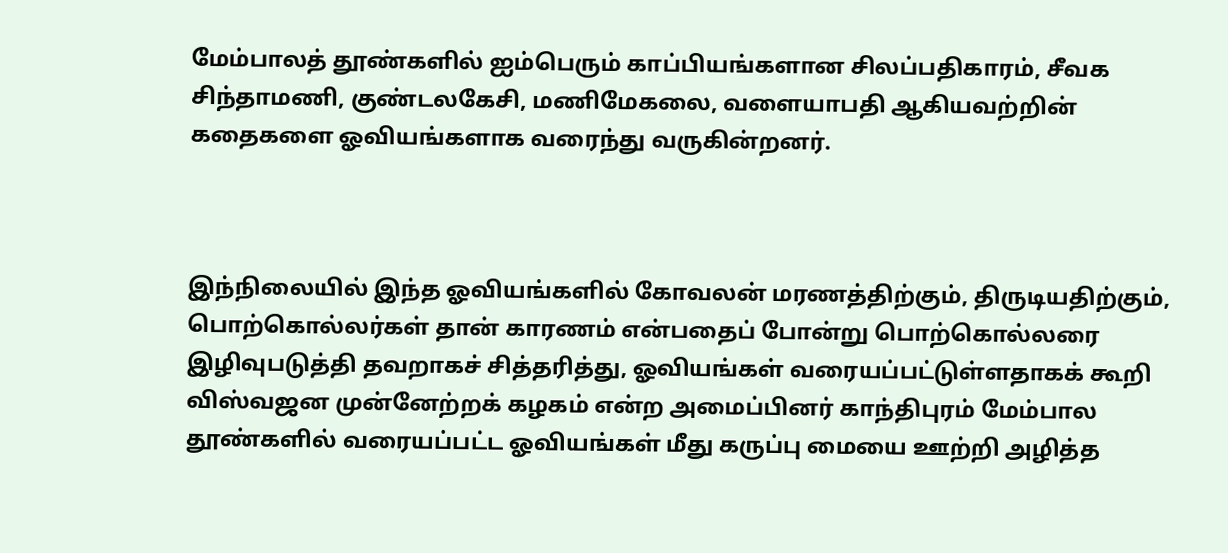மேம்பாலத் தூண்களில் ஐம்பெரும் காப்பியங்களான சிலப்பதிகாரம், சீவக சிந்தாமணி, குண்டலகேசி, மணிமேகலை, வளையாபதி ஆகியவற்றின் கதைகளை ஓவியங்களாக வரைந்து வருகின்றனர்.



இந்நிலையில் இந்த ஓவியங்களில் கோவலன் மரணத்திற்கும், திருடியதிற்கும், பொற்கொல்லர்கள் தான் காரணம் என்பதைப் போன்று பொற்கொல்லரை இழிவுபடுத்தி தவறாகச் சித்தரித்து, ஓவியங்கள் வரையப்பட்டுள்ளதாகக் கூறி விஸ்வஜன முன்னேற்றக் கழகம் என்ற அமைப்பினர் காந்திபுரம் மேம்பால தூண்களில் வரையப்பட்ட ஓவியங்கள் மீது கருப்பு மையை ஊற்றி அழித்த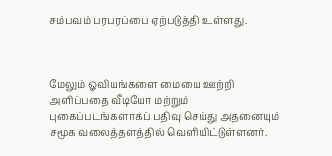சம்பவம் பரபரப்பை ஏற்படுத்தி உள்ளது.



மேலும் ஓவியங்களை மையை ஊற்றி அளிப்பதை வீடியோ மற்றும் புகைப்படங்களாகப் பதிவு செய்து அதனையும் சமூக வலைத்தளத்தில் வெளியிட்டுள்ளனர்.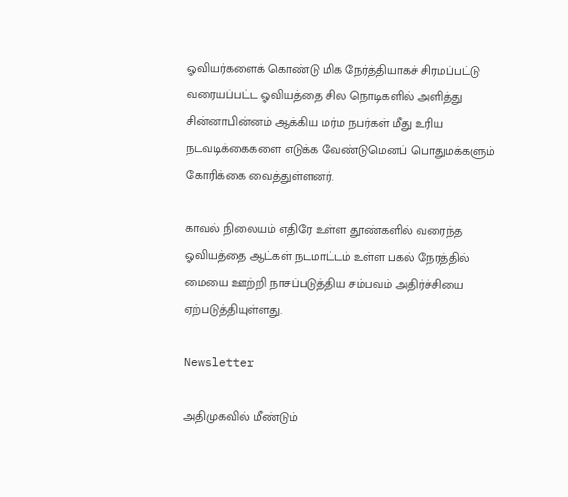ஓவியர்களைக் கொண்டு மிக நேர்த்தியாகச் சிரமப்பட்டு வரையப்பட்ட ஓவியத்தை சில நொடிகளில் அளித்து சின்னாபின்னம் ஆக்கிய மர்ம நபர்கள் மீது உரிய நடவடிக்கைகளை எடுக்க வேண்டுமெனப் பொதுமக்களும் கோரிக்கை வைத்துள்ளனர்.

காவல் நிலையம் எதிரே உள்ள தூண்களில் வரைந்த ஓவியத்தை ஆட்கள் நடமாட்டம் உள்ள பகல் நேரத்தில் மையை ஊற்றி நாசப்படுத்திய சம்பவம் அதிர்ச்சியை ஏற்படுத்தியுள்ளது.

Newsletter

அதிமுகவில் மீண்டும்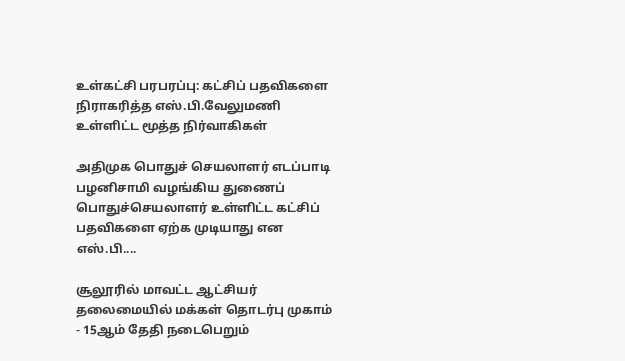உள்கட்சி பரபரப்பு: கட்சிப் பதவிகளை நிராகரித்த எஸ்.பி.வேலுமணி உள்ளிட்ட மூத்த நிர்வாகிகள்

அதிமுக பொதுச் செயலாளர் எடப்பாடி பழனிசாமி வழங்கிய துணைப் பொதுச்செயலாளர் உள்ளிட்ட கட்சிப் பதவிகளை ஏற்க முடியாது என எஸ்.பி....

சூலூரில் மாவட்ட ஆட்சியர் தலைமையில் மக்கள் தொடர்பு முகாம் - 15ஆம் தேதி நடைபெறும்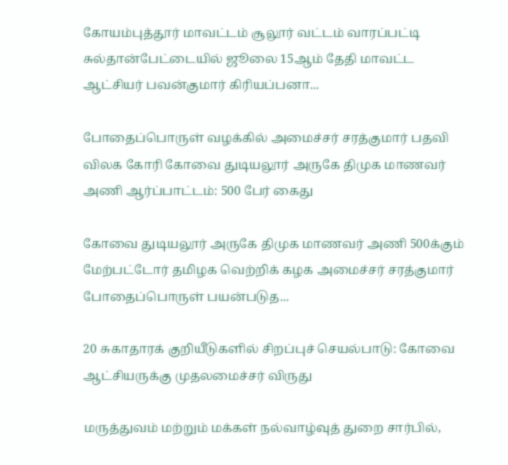கோயம்புத்தூர் மாவட்டம் சூலூர் வட்டம் வாரப்பட்டி சுல்தான்பேட்டையில் ஜூலை 15ஆம் தேதி மாவட்ட ஆட்சியர் பவன்குமார் கிரியப்பனா...

போதைப்பொருள் வழக்கில் அமைச்சர் சரத்குமார் பதவி விலக கோரி கோவை துடியலூர் அருகே திமுக மாணவர் அணி ஆர்ப்பாட்டம்: 500 பேர் கைது

கோவை துடியலூர் அருகே திமுக மாணவர் அணி 500க்கும் மேற்பட்டோர் தமிழக வெற்றிக் கழக அமைச்சர் சரத்குமார் போதைப்பொருள் பயன்படுத...

20 சுகாதாரக் குறியீடுகளில் சிறப்புச் செயல்பாடு: கோவை ஆட்சியருக்கு முதலமைச்சர் விருது

மருத்துவம் மற்றும் மக்கள் நல்வாழ்வுத் துறை சார்பில்,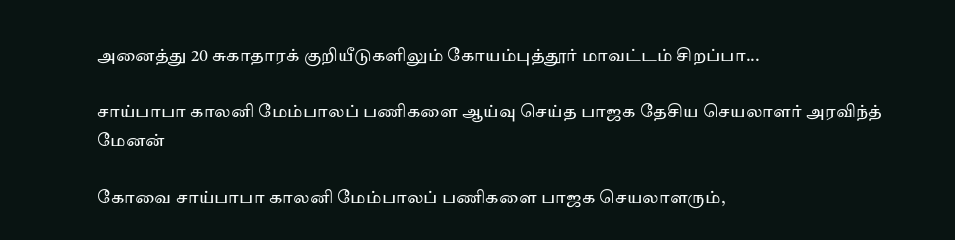அனைத்து 20 சுகாதாரக் குறியீடுகளிலும் கோயம்புத்தூர் மாவட்டம் சிறப்பா...

சாய்பாபா காலனி மேம்பாலப் பணிகளை ஆய்வு செய்த பாஜக தேசிய செயலாளர் அரவிந்த் மேனன்

கோவை சாய்பாபா காலனி மேம்பாலப் பணிகளை பாஜக செயலாளரும்,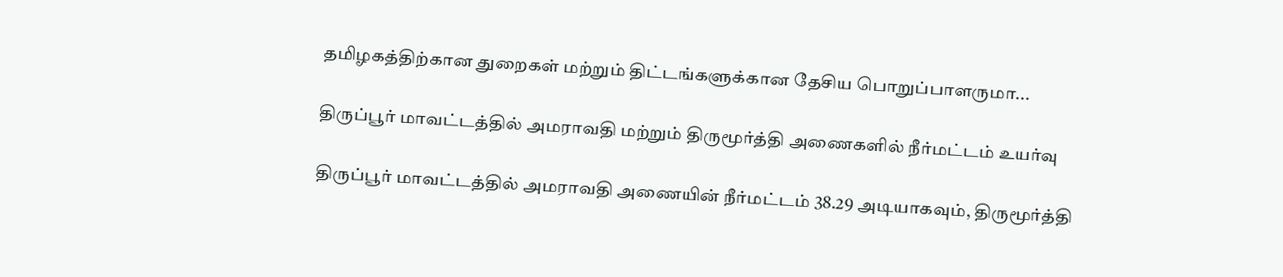தமிழகத்திற்கான துறைகள் மற்றும் திட்டங்களுக்கான தேசிய பொறுப்பாளருமா...

திருப்பூர் மாவட்டத்தில் அமராவதி மற்றும் திருமூர்த்தி அணைகளில் நீர்மட்டம் உயர்வு

திருப்பூர் மாவட்டத்தில் அமராவதி அணையின் நீர்மட்டம் 38.29 அடியாகவும், திருமூர்த்தி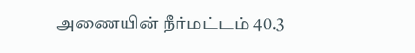அணையின் நீர்மட்டம் 40.3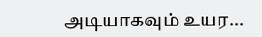அடியாகவும் உயர...